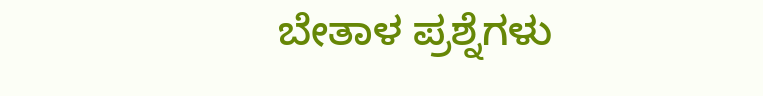ಬೇತಾಳ ಪ್ರಶ್ನೆಗಳು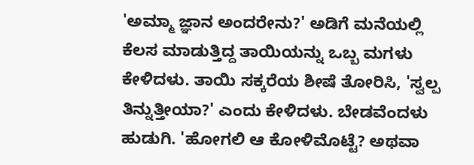'ಅಮ್ಮಾ ಜ್ಞಾನ ಅಂದರೇನು?' ಅಡಿಗೆ ಮನೆಯಲ್ಲಿ ಕೆಲಸ ಮಾಡುತ್ತಿದ್ದ ತಾಯಿಯನ್ನು ಒಬ್ಬ ಮಗಳು ಕೇಳಿದಳು. ತಾಯಿ ಸಕ್ಕರೆಯ ಶೀಷೆ ತೋರಿಸಿ, 'ಸ್ವಲ್ಪ ತಿನ್ನುತ್ತೀಯಾ?' ಎಂದು ಕೇಳಿದಳು. ಬೇಡವೆಂದಳು ಹುಡುಗಿ. 'ಹೋಗಲಿ ಆ ಕೋಳಿಮೊಟ್ಟೆ? ಅಥವಾ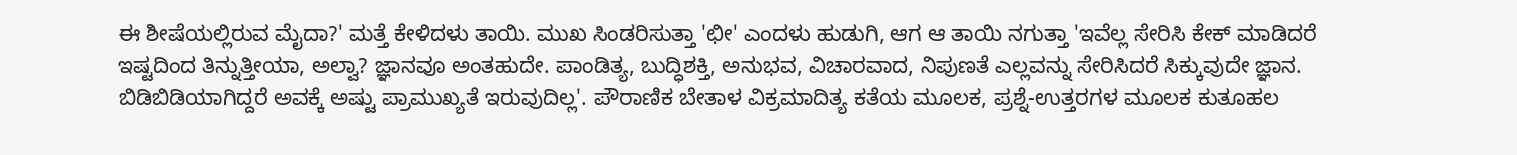ಈ ಶೀಷೆಯಲ್ಲಿರುವ ಮೈದಾ?' ಮತ್ತೆ ಕೇಳಿದಳು ತಾಯಿ. ಮುಖ ಸಿಂಡರಿಸುತ್ತಾ 'ಛೀ' ಎಂದಳು ಹುಡುಗಿ, ಆಗ ಆ ತಾಯಿ ನಗುತ್ತಾ 'ಇವೆಲ್ಲ ಸೇರಿಸಿ ಕೇಕ್ ಮಾಡಿದರೆ ಇಷ್ಟದಿಂದ ತಿನ್ನುತ್ತೀಯಾ, ಅಲ್ವಾ? ಜ್ಞಾನವೂ ಅಂತಹುದೇ. ಪಾಂಡಿತ್ಯ, ಬುದ್ಧಿಶಕ್ತಿ, ಅನುಭವ, ವಿಚಾರವಾದ, ನಿಪುಣತೆ ಎಲ್ಲವನ್ನು ಸೇರಿಸಿದರೆ ಸಿಕ್ಕುವುದೇ ಜ್ಞಾನ. ಬಿಡಿಬಿಡಿಯಾಗಿದ್ದರೆ ಅವಕ್ಕೆ ಅಷ್ಟು ಪ್ರಾಮುಖ್ಯತೆ ಇರುವುದಿಲ್ಲ'. ಪೌರಾಣಿಕ ಬೇತಾಳ ವಿಕ್ರಮಾದಿತ್ಯ ಕತೆಯ ಮೂಲಕ, ಪ್ರಶ್ನೆ-ಉತ್ತರಗಳ ಮೂಲಕ ಕುತೂಹಲ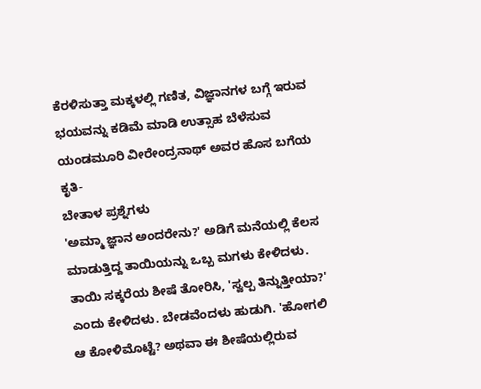ಕೆರಳಿಸುತ್ತಾ ಮಕ್ಕಳಲ್ಲಿ ಗಣಿತ, ವಿಜ್ಞಾನಗಳ ಬಗ್ಗೆ ಇರುವ ಭಯವನ್ನು ಕಡಿಮೆ ಮಾಡಿ ಉತ್ಸಾಹ ಬೆಳೆಸುವ ಯಂಡಮೂರಿ ವೀರೇಂದ್ರನಾಥ್ ಅವರ ಹೊಸ ಬಗೆಯ ಕೃತಿ-
ಬೇತಾಳ ಪ್ರಶ್ನೆಗಳು
'ಅಮ್ಮಾ ಜ್ಞಾನ ಅಂದರೇನು?' ಅಡಿಗೆ ಮನೆಯಲ್ಲಿ ಕೆಲಸ ಮಾಡುತ್ತಿದ್ದ ತಾಯಿಯನ್ನು ಒಬ್ಬ ಮಗಳು ಕೇಳಿದಳು. ತಾಯಿ ಸಕ್ಕರೆಯ ಶೀಷೆ ತೋರಿಸಿ, 'ಸ್ವಲ್ಪ ತಿನ್ನುತ್ತೀಯಾ?' ಎಂದು ಕೇಳಿದಳು. ಬೇಡವೆಂದಳು ಹುಡುಗಿ. 'ಹೋಗಲಿ ಆ ಕೋಳಿಮೊಟ್ಟೆ? ಅಥವಾ ಈ ಶೀಷೆಯಲ್ಲಿರುವ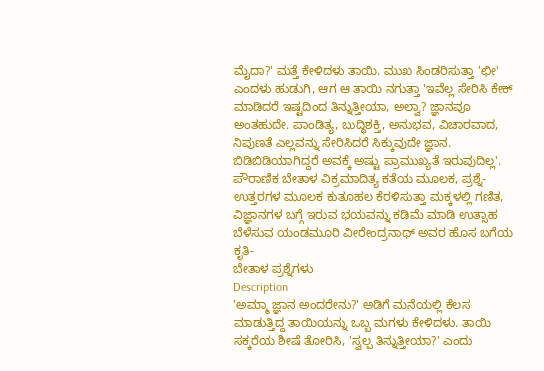ಮೈದಾ?' ಮತ್ತೆ ಕೇಳಿದಳು ತಾಯಿ. ಮುಖ ಸಿಂಡರಿಸುತ್ತಾ 'ಛೀ' ಎಂದಳು ಹುಡುಗಿ, ಆಗ ಆ ತಾಯಿ ನಗುತ್ತಾ 'ಇವೆಲ್ಲ ಸೇರಿಸಿ ಕೇಕ್ ಮಾಡಿದರೆ ಇಷ್ಟದಿಂದ ತಿನ್ನುತ್ತೀಯಾ, ಅಲ್ವಾ? ಜ್ಞಾನವೂ ಅಂತಹುದೇ. ಪಾಂಡಿತ್ಯ, ಬುದ್ಧಿಶಕ್ತಿ, ಅನುಭವ, ವಿಚಾರವಾದ, ನಿಪುಣತೆ ಎಲ್ಲವನ್ನು ಸೇರಿಸಿದರೆ ಸಿಕ್ಕುವುದೇ ಜ್ಞಾನ. ಬಿಡಿಬಿಡಿಯಾಗಿದ್ದರೆ ಅವಕ್ಕೆ ಅಷ್ಟು ಪ್ರಾಮುಖ್ಯತೆ ಇರುವುದಿಲ್ಲ'. ಪೌರಾಣಿಕ ಬೇತಾಳ ವಿಕ್ರಮಾದಿತ್ಯ ಕತೆಯ ಮೂಲಕ, ಪ್ರಶ್ನೆ-ಉತ್ತರಗಳ ಮೂಲಕ ಕುತೂಹಲ ಕೆರಳಿಸುತ್ತಾ ಮಕ್ಕಳಲ್ಲಿ ಗಣಿತ, ವಿಜ್ಞಾನಗಳ ಬಗ್ಗೆ ಇರುವ ಭಯವನ್ನು ಕಡಿಮೆ ಮಾಡಿ ಉತ್ಸಾಹ ಬೆಳೆಸುವ ಯಂಡಮೂರಿ ವೀರೇಂದ್ರನಾಥ್ ಅವರ ಹೊಸ ಬಗೆಯ ಕೃತಿ-
ಬೇತಾಳ ಪ್ರಶ್ನೆಗಳು
Description
'ಅಮ್ಮಾ ಜ್ಞಾನ ಅಂದರೇನು?' ಅಡಿಗೆ ಮನೆಯಲ್ಲಿ ಕೆಲಸ ಮಾಡುತ್ತಿದ್ದ ತಾಯಿಯನ್ನು ಒಬ್ಬ ಮಗಳು ಕೇಳಿದಳು. ತಾಯಿ ಸಕ್ಕರೆಯ ಶೀಷೆ ತೋರಿಸಿ, 'ಸ್ವಲ್ಪ ತಿನ್ನುತ್ತೀಯಾ?' ಎಂದು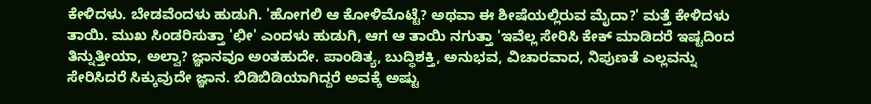ಕೇಳಿದಳು. ಬೇಡವೆಂದಳು ಹುಡುಗಿ. 'ಹೋಗಲಿ ಆ ಕೋಳಿಮೊಟ್ಟೆ? ಅಥವಾ ಈ ಶೀಷೆಯಲ್ಲಿರುವ ಮೈದಾ?' ಮತ್ತೆ ಕೇಳಿದಳು ತಾಯಿ. ಮುಖ ಸಿಂಡರಿಸುತ್ತಾ 'ಛೀ' ಎಂದಳು ಹುಡುಗಿ, ಆಗ ಆ ತಾಯಿ ನಗುತ್ತಾ 'ಇವೆಲ್ಲ ಸೇರಿಸಿ ಕೇಕ್ ಮಾಡಿದರೆ ಇಷ್ಟದಿಂದ ತಿನ್ನುತ್ತೀಯಾ, ಅಲ್ವಾ? ಜ್ಞಾನವೂ ಅಂತಹುದೇ. ಪಾಂಡಿತ್ಯ, ಬುದ್ಧಿಶಕ್ತಿ, ಅನುಭವ, ವಿಚಾರವಾದ, ನಿಪುಣತೆ ಎಲ್ಲವನ್ನು ಸೇರಿಸಿದರೆ ಸಿಕ್ಕುವುದೇ ಜ್ಞಾನ. ಬಿಡಿಬಿಡಿಯಾಗಿದ್ದರೆ ಅವಕ್ಕೆ ಅಷ್ಟು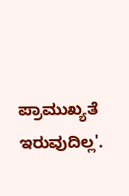ಪ್ರಾಮುಖ್ಯತೆ ಇರುವುದಿಲ್ಲ'.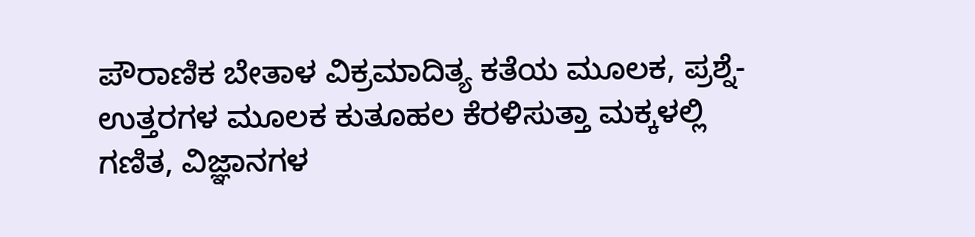ಪೌರಾಣಿಕ ಬೇತಾಳ ವಿಕ್ರಮಾದಿತ್ಯ ಕತೆಯ ಮೂಲಕ, ಪ್ರಶ್ನೆ-ಉತ್ತರಗಳ ಮೂಲಕ ಕುತೂಹಲ ಕೆರಳಿಸುತ್ತಾ ಮಕ್ಕಳಲ್ಲಿ ಗಣಿತ, ವಿಜ್ಞಾನಗಳ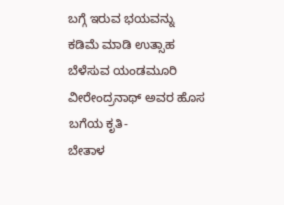ಬಗ್ಗೆ ಇರುವ ಭಯವನ್ನು ಕಡಿಮೆ ಮಾಡಿ ಉತ್ಸಾಹ ಬೆಳೆಸುವ ಯಂಡಮೂರಿ ವೀರೇಂದ್ರನಾಥ್ ಅವರ ಹೊಸ ಬಗೆಯ ಕೃತಿ-
ಬೇತಾಳ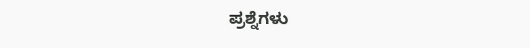ಪ್ರಶ್ನೆಗಳು